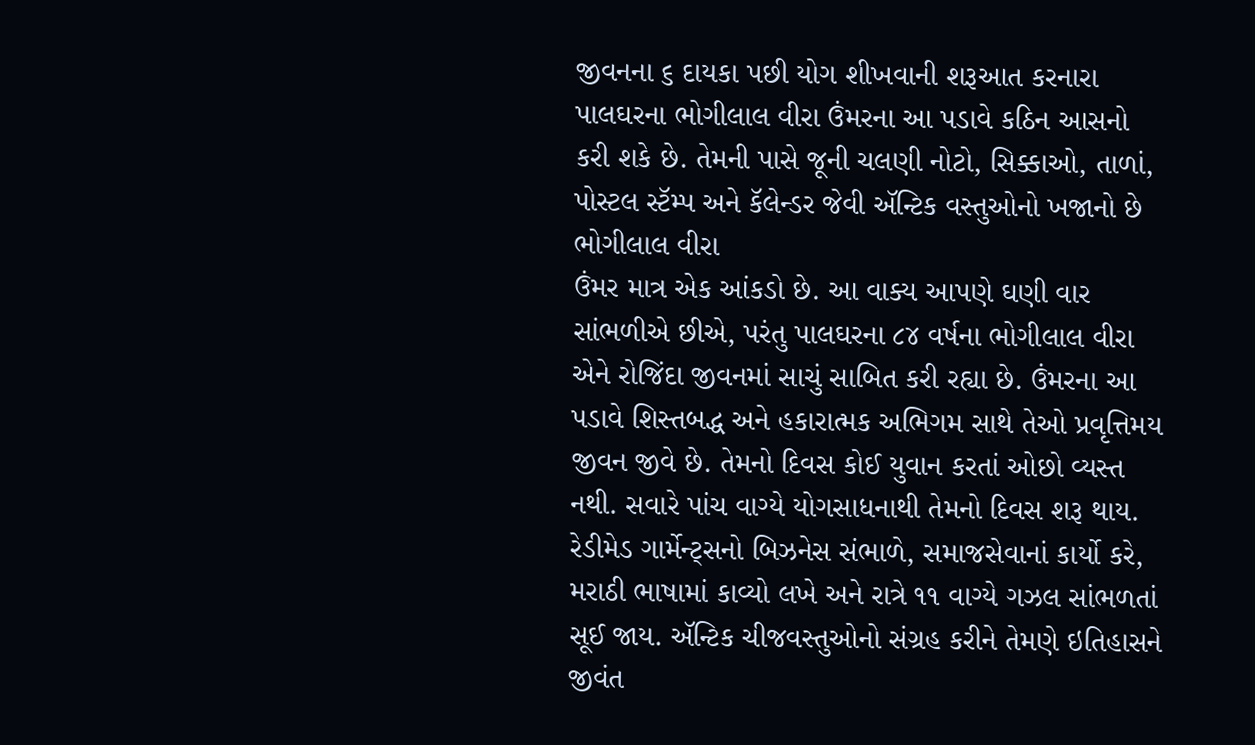જીવનના ૬ દાયકા પછી યોગ શીખવાની શરૂઆત કરનારા પાલઘરના ભોગીલાલ વીરા ઉંમરના આ પડાવે કઠિન આસનો કરી શકે છે. તેમની પાસે જૂની ચલણી નોટો, સિક્કાઓ, તાળાં, પોસ્ટલ સ્ટૅમ્પ અને કૅલેન્ડર જેવી ઍન્ટિક વસ્તુઓનો ખજાનો છે
ભોગીલાલ વીરા
ઉંમર માત્ર એક આંકડો છે. આ વાક્ય આપણે ઘણી વાર સાંભળીએ છીએ, પરંતુ પાલઘરના ૮૪ વર્ષના ભોગીલાલ વીરા એને રોજિંદા જીવનમાં સાચું સાબિત કરી રહ્યા છે. ઉંમરના આ પડાવે શિસ્તબદ્ધ અને હકારાત્મક અભિગમ સાથે તેઓ પ્રવૃત્તિમય જીવન જીવે છે. તેમનો દિવસ કોઈ યુવાન કરતાં ઓછો વ્યસ્ત નથી. સવારે પાંચ વાગ્યે યોગસાધનાથી તેમનો દિવસ શરૂ થાય. રેડીમેડ ગાર્મેન્ટ્સનો બિઝનેસ સંભાળે, સમાજસેવાનાં કાર્યો કરે, મરાઠી ભાષામાં કાવ્યો લખે અને રાત્રે ૧૧ વાગ્યે ગઝલ સાંભળતાં સૂઈ જાય. ઍન્ટિક ચીજવસ્તુઓનો સંગ્રહ કરીને તેમણે ઇતિહાસને જીવંત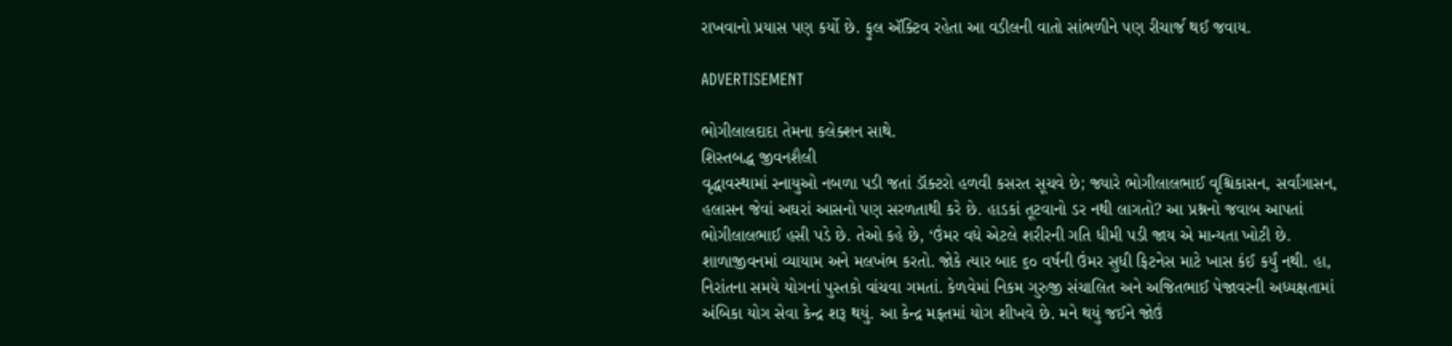રાખવાનો પ્રયાસ પણ કર્યો છે. ફુલ ઍક્ટિવ રહેતા આ વડીલની વાતો સાંભળીને પણ રીચાર્જ થઈ જવાય.

ADVERTISEMENT

ભોગીલાલદાદા તેમના કલેક્શન સાથે.
શિસ્તબદ્ધ જીવનશૈલી
વૃદ્ધાવસ્થામાં સ્નાયુઓ નબળા પડી જતાં ડૉક્ટરો હળવી કસરત સૂચવે છે; જ્યારે ભોગીલાલભાઈ વૃશ્ચિકાસન, સર્વાંગાસન, હલાસન જેવાં અઘરાં આસનો પણ સરળતાથી કરે છે. હાડકાં તૂટવાનો ડર નથી લાગતો? આ પ્રશ્નનો જવાબ આપતાં ભોગીલાલભાઈ હસી પડે છે. તેઓ કહે છે, ‘ઉંમર વધે એટલે શરીરની ગતિ ધીમી પડી જાય એ માન્યતા ખોટી છે. શાળાજીવનમાં વ્યાયામ અને મલખંભ કરતો. જોકે ત્યાર બાદ ૬૦ વર્ષની ઉંમર સુધી ફિટનેસ માટે ખાસ કંઈ કર્યું નથી. હા, નિરાંતના સમયે યોગનાં પુસ્તકો વાંચવા ગમતાં. કેળવેમાં નિકમ ગુરુજી સંચાલિત અને અજિતભાઈ પેજાવરની અધ્યક્ષતામાં અંબિકા યોગ સેવા કેન્દ્ર શરૂ થયું. આ કેન્દ્ર મફતમાં યોગ શીખવે છે. મને થયું જઈને જોઉં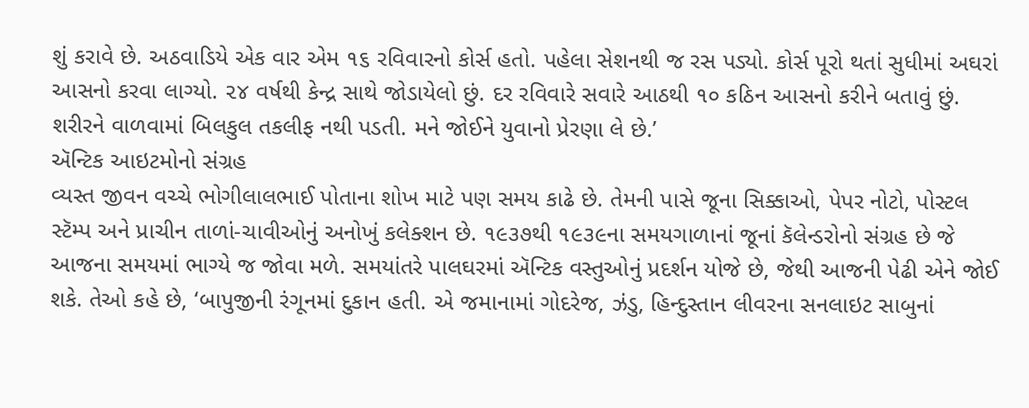શું કરાવે છે. અઠવાડિયે એક વાર એમ ૧૬ રવિવારનો કોર્સ હતો. પહેલા સેશનથી જ રસ પડ્યો. કોર્સ પૂરો થતાં સુધીમાં અઘરાં આસનો કરવા લાગ્યો. ૨૪ વર્ષથી કેન્દ્ર સાથે જોડાયેલો છું. દર રવિવારે સવારે આઠથી ૧૦ કઠિન આસનો કરીને બતાવું છું. શરીરને વાળવામાં બિલકુલ તકલીફ નથી પડતી. મને જોઈને યુવાનો પ્રેરણા લે છે.’
ઍન્ટિક આઇટમોનો સંગ્રહ
વ્યસ્ત જીવન વચ્ચે ભોગીલાલભાઈ પોતાના શોખ માટે પણ સમય કાઢે છે. તેમની પાસે જૂના સિક્કાઓ, પેપર નોટો, પોસ્ટલ સ્ટૅમ્પ અને પ્રાચીન તાળાં-ચાવીઓનું અનોખું કલેક્શન છે. ૧૯૩૭થી ૧૯૩૯ના સમયગાળાનાં જૂનાં કૅલેન્ડરોનો સંગ્રહ છે જે આજના સમયમાં ભાગ્યે જ જોવા મળે. સમયાંતરે પાલઘરમાં ઍન્ટિક વસ્તુઓનું પ્રદર્શન યોજે છે, જેથી આજની પેઢી એને જોઈ શકે. તેઓ કહે છે, ‘બાપુજીની રંગૂનમાં દુકાન હતી. એ જમાનામાં ગોદરેજ, ઝંડુ, હિન્દુસ્તાન લીવરના સનલાઇટ સાબુનાં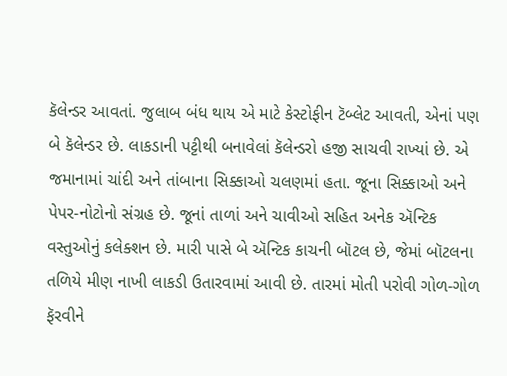કૅલેન્ડર આવતાં. જુલાબ બંધ થાય એ માટે કેસ્ટોફીન ટૅબ્લેટ આવતી, એનાં પણ બે કૅલેન્ડર છે. લાકડાની પટ્ટીથી બનાવેલાં કૅલેન્ડરો હજી સાચવી રાખ્યાં છે. એ જમાનામાં ચાંદી અને તાંબાના સિક્કાઓ ચલણમાં હતા. જૂના સિક્કાઓ અને
પેપર-નોટોનો સંગ્રહ છે. જૂનાં તાળાં અને ચાવીઓ સહિત અનેક ઍન્ટિક વસ્તુઓનું કલેક્શન છે. મારી પાસે બે ઍન્ટિક કાચની બૉટલ છે, જેમાં બૉટલના તળિયે મીણ નાખી લાકડી ઉતારવામાં આવી છે. તારમાં મોતી પરોવી ગોળ-ગોળ ફૅરવીને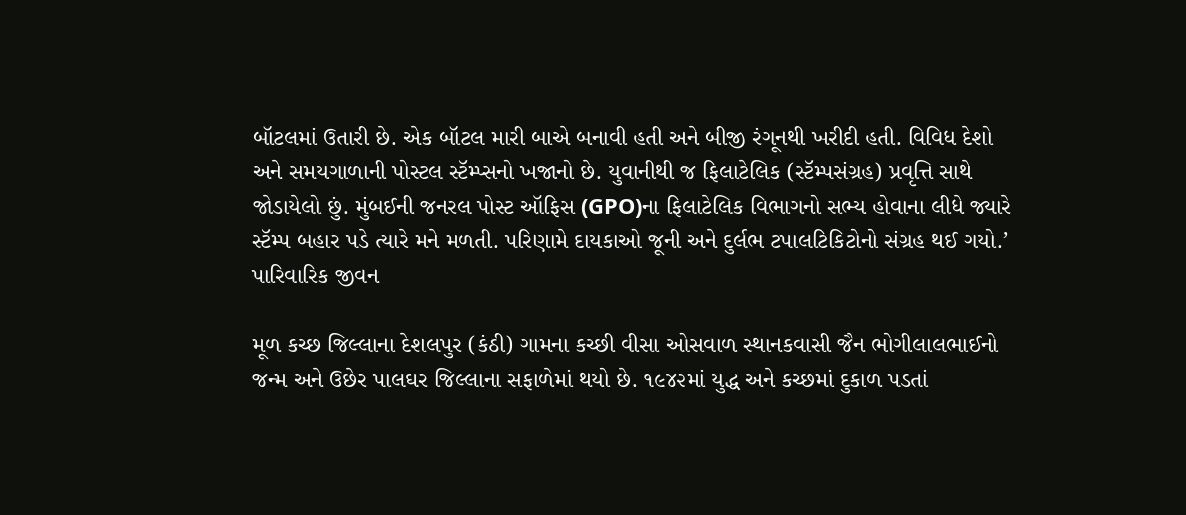બૉટલમાં ઉતારી છે. એક બૉટલ મારી બાએ બનાવી હતી અને બીજી રંગૂનથી ખરીદી હતી. વિવિધ દેશો અને સમયગાળાની પોસ્ટલ સ્ટૅમ્પ્સનો ખજાનો છે. યુવાનીથી જ ફિલાટેલિક (સ્ટૅમ્પસંગ્રહ) પ્રવૃત્તિ સાથે જોડાયેલો છું. મુંબઈની જનરલ પોસ્ટ ઑફિસ (GPO)ના ફિલાટેલિક વિભાગનો સભ્ય હોવાના લીધે જ્યારે સ્ટૅમ્પ બહાર પડે ત્યારે મને મળતી. પરિણામે દાયકાઓ જૂની અને દુર્લભ ટપાલટિકિટોનો સંગ્રહ થઈ ગયો.’
પારિવારિક જીવન

મૂળ કચ્છ જિલ્લાના દેશલપુર (કંઠી) ગામના કચ્છી વીસા ઓસવાળ સ્થાનકવાસી જૈન ભોગીલાલભાઈનો જન્મ અને ઉછેર પાલઘર જિલ્લાના સફાળેમાં થયો છે. ૧૯૪૨માં યુદ્ધ અને કચ્છમાં દુકાળ પડતાં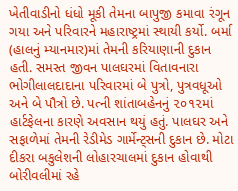ખેતીવાડીનો ધંધો મૂકી તેમના બાપુજી કમાવા રંગૂન ગયા અને પરિવારને મહારાષ્ટ્રમાં સ્થાયી કર્યો. બર્મા (હાલનું મ્યાનમાર)માં તેમની કરિયાણાની દુકાન હતી. સમસ્ત જીવન પાલઘરમાં વિતાવનારા ભોગીલાલદાદાના પરિવારમાં બે પુત્રો, પુત્રવધૂઓ અને બે પૌત્રો છે. પત્ની શાંતાબહેનનું ૨૦૧૨માં હાર્ટફેલના કારણે અવસાન થયું હતું. પાલઘર અને સફાળેમાં તેમની રેડીમેડ ગાર્મેન્ટ્સની દુકાન છે. મોટા દીકરા બકુલેશની લોહારચાલમાં દુકાન હોવાથી બોરીવલીમાં રહે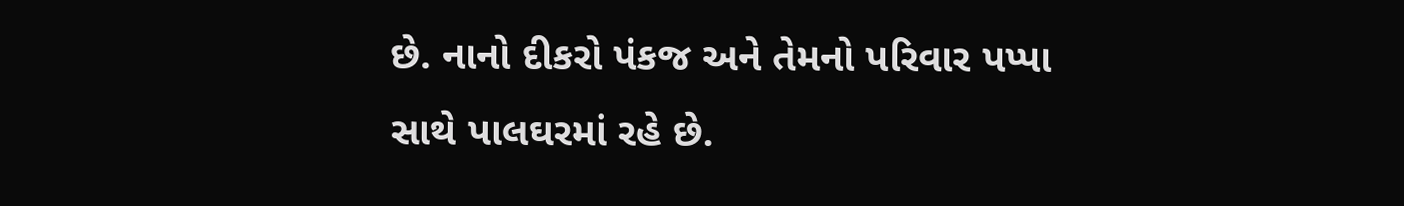છે. નાનો દીકરો પંકજ અને તેમનો પરિવાર પપ્પા સાથે પાલઘરમાં રહે છે.